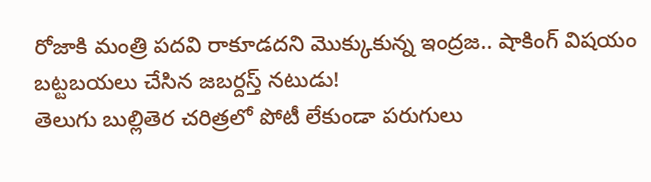రోజాకి మంత్రి పదవి రాకూడదని మొక్కుకున్న ఇంద్రజ.. షాకింగ్ విషయం బట్టబయలు చేసిన జబర్దస్త్ నటుడు!
తెలుగు బుల్లితెర చరిత్రలో పోటీ లేకుండా పరుగులు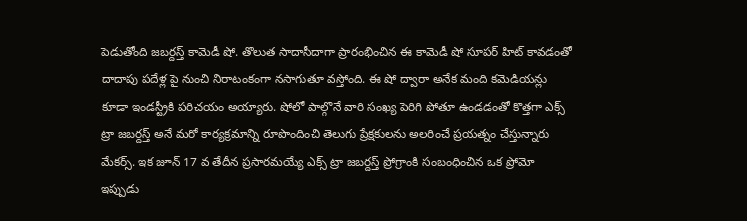పెడుతోంది జబర్దస్త్ కామెడీ షో. తొలుత సాదాసీదాగా ప్రారంభించిన ఈ కామెడీ షో సూపర్ హిట్ కావడంతో దాదాపు పదేళ్ల పై నుంచి నిరాటంకంగా నసాగుతూ వస్తోంది. ఈ షో ద్వారా అనేక మంది కమెడియన్లు కూడా ఇండస్ట్రీకి పరిచయం అయ్యారు. షోలో పాల్గొనే వారి సంఖ్య పెరిగి పోతూ ఉండడంతో కొత్తగా ఎక్స్ ట్రా జబర్దస్త్ అనే మరో కార్యక్రమాన్ని రూపొందించి తెలుగు ప్రేక్షకులను అలరించే ప్రయత్నం చేస్తున్నారు మేకర్స్. ఇక జూన్ 17 వ తేదీన ప్రసారమయ్యే ఎక్స్ ట్రా జబర్దస్త్ ప్రోగ్రాంకి సంబంధించిన ఒక ప్రోమో ఇప్పుడు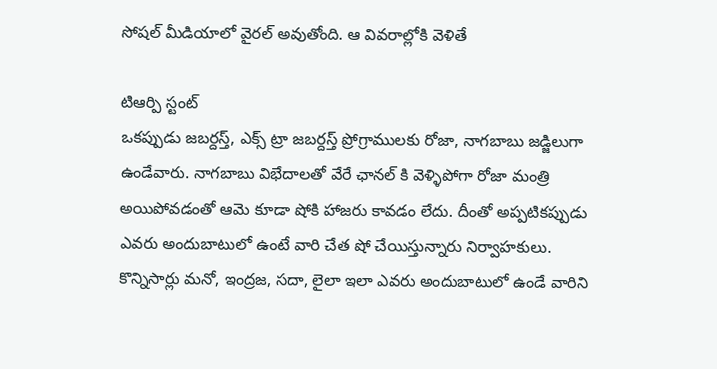సోషల్ మీడియాలో వైరల్ అవుతోంది. ఆ వివరాల్లోకి వెళితే

టిఆర్పి స్టంట్
ఒకప్పుడు జబర్దస్త్, ఎక్స్ ట్రా జబర్దస్త్ ప్రోగ్రాములకు రోజా, నాగబాబు జడ్జిలుగా ఉండేవారు. నాగబాబు విభేదాలతో వేరే ఛానల్ కి వెళ్ళిపోగా రోజా మంత్రి అయిపోవడంతో ఆమె కూడా షోకి హాజరు కావడం లేదు. దీంతో అప్పటికప్పుడు ఎవరు అందుబాటులో ఉంటే వారి చేత షో చేయిస్తున్నారు నిర్వాహకులు. కొన్నిసార్లు మనో, ఇంద్రజ, సదా, లైలా ఇలా ఎవరు అందుబాటులో ఉండే వారిని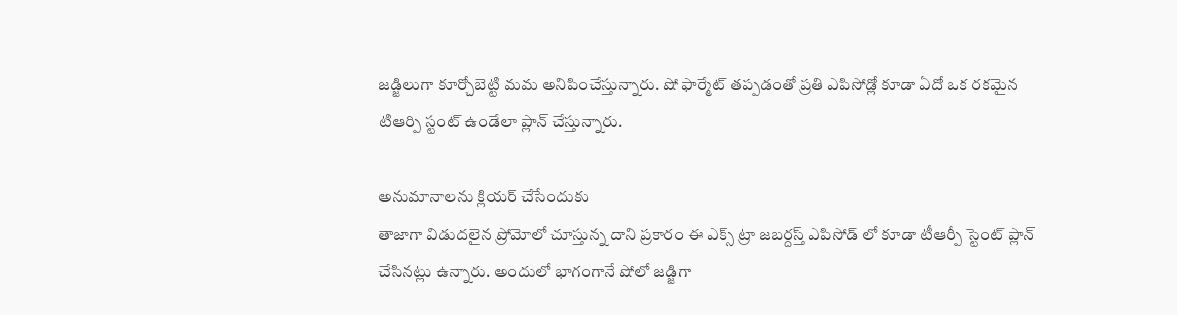జడ్జిలుగా కూర్చోబెట్టి మమ అనిపించేస్తున్నారు. షో ఫార్మేట్ తప్పడంతో ప్రతి ఎపిసోడ్లో కూడా ఏదో ఒక రకమైన టిఆర్పి స్టంట్ ఉండేలా ప్లాన్ చేస్తున్నారు.

అనుమానాలను క్లియర్ చేసేందుకు
తాజాగా విడుదలైన ప్రోమోలో చూస్తున్న దాని ప్రకారం ఈ ఎక్స్ ట్రా జబర్దస్త్ ఎపిసోడ్ లో కూడా టీఆర్పీ స్టెంట్ ప్లాన్ చేసినట్లు ఉన్నారు. అందులో భాగంగానే షోలో జడ్జిగా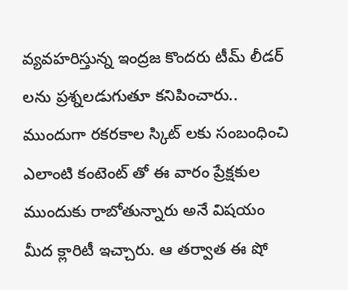వ్యవహరిస్తున్న ఇంద్రజ కొందరు టీమ్ లీడర్ లను ప్రశ్నలడుగుతూ కనిపించారు.. ముందుగా రకరకాల స్కిట్ లకు సంబంధించి ఎలాంటి కంటెంట్ తో ఈ వారం ప్రేక్షకుల ముందుకు రాబోతున్నారు అనే విషయం మీద క్లారిటీ ఇచ్చారు. ఆ తర్వాత ఈ షో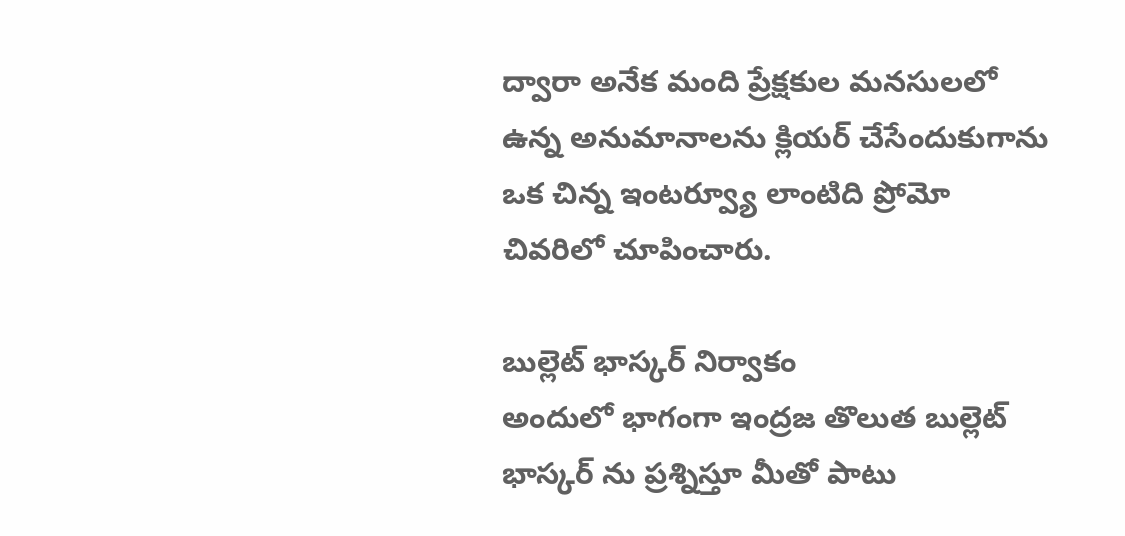ద్వారా అనేక మంది ప్రేక్షకుల మనసులలో ఉన్న అనుమానాలను క్లియర్ చేసేందుకుగాను ఒక చిన్న ఇంటర్వ్యూ లాంటిది ప్రోమో చివరిలో చూపించారు.

బుల్లెట్ భాస్కర్ నిర్వాకం
అందులో భాగంగా ఇంద్రజ తొలుత బుల్లెట్ భాస్కర్ ను ప్రశ్నిస్తూ మీతో పాటు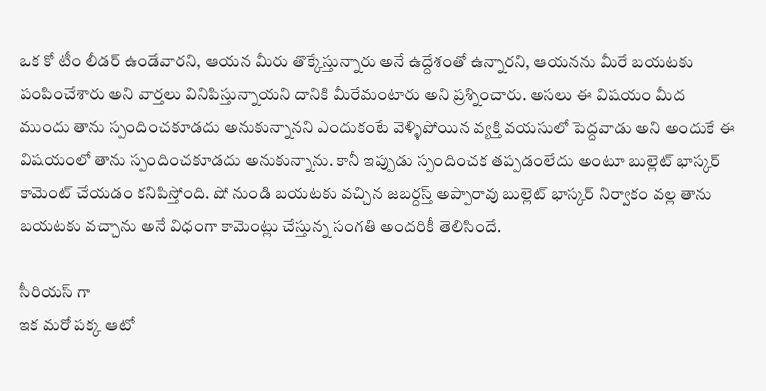ఒక కో టీం లీడర్ ఉండేవారని, ఆయన మీరు తొక్కేస్తున్నారు అనే ఉద్దేశంతో ఉన్నారని, ఆయనను మీరే బయటకు పంపించేశారు అని వార్తలు వినిపిస్తున్నాయని దానికి మీరేమంటారు అని ప్రశ్నించారు. అసలు ఈ విషయం మీద ముందు తాను స్పందించకూడదు అనుకున్నానని ఎందుకంటే వెళ్ళిపోయిన వ్యక్తి వయసులో పెద్దవాడు అని అందుకే ఈ విషయంలో తాను స్పందించకూడదు అనుకున్నాను. కానీ ఇప్పుడు స్పందించక తప్పడంలేదు అంటూ బుల్లెట్ భాస్కర్ కామెంట్ చేయడం కనిపిస్తోంది. షో నుండి బయటకు వచ్చిన జబర్దస్త్ అప్పారావు బుల్లెట్ భాస్కర్ నిర్వాకం వల్ల తాను బయటకు వచ్చాను అనే విధంగా కామెంట్లు చేస్తున్న సంగతి అందరికీ తెలిసిందే.

సీరియస్ గా
ఇక మరో పక్క ఆటో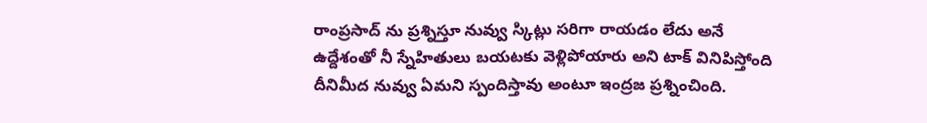రాంప్రసాద్ ను ప్రశ్నిస్తూ నువ్వు స్కిట్లు సరిగా రాయడం లేదు అనే ఉద్దేశంతో నీ స్నేహితులు బయటకు వెళ్లిపోయారు అని టాక్ వినిపిస్తోంది దీనిమీద నువ్వు ఏమని స్పందిస్తావు అంటూ ఇంద్రజ ప్రశ్నించింది.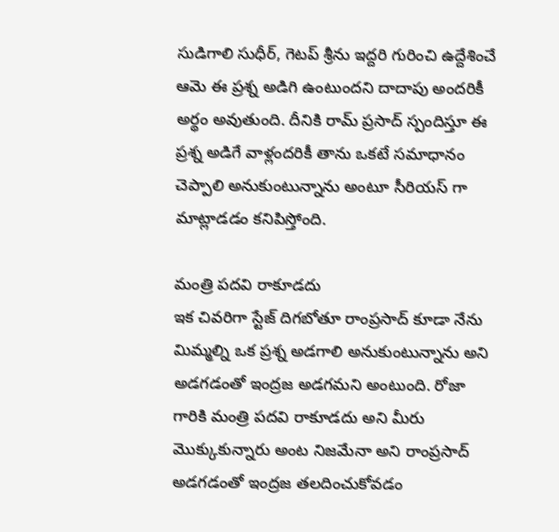సుడిగాలి సుధీర్, గెటప్ శ్రీను ఇద్దరి గురించి ఉద్దేశించే ఆమె ఈ ప్రశ్న అడిగి ఉంటుందని దాదాపు అందరికీ అర్థం అవుతుంది. దీనికి రామ్ ప్రసాద్ స్పందిస్తూ ఈ ప్రశ్న అడిగే వాళ్లందరికీ తాను ఒకటే సమాధానం చెప్పాలి అనుకుంటున్నాను అంటూ సీరియస్ గా మాట్లాడడం కనిపిస్తోంది.

మంత్రి పదవి రాకూడదు
ఇక చివరిగా స్టేజ్ దిగబోతూ రాంప్రసాద్ కూడా నేను మిమ్మల్ని ఒక ప్రశ్న అడగాలి అనుకుంటున్నాను అని అడగడంతో ఇంద్రజ అడగమని అంటుంది. రోజా గారికి మంత్రి పదవి రాకూడదు అని మీరు మొక్కుకున్నారు అంట నిజమేనా అని రాంప్రసాద్ అడగడంతో ఇంద్రజ తలదించుకోవడం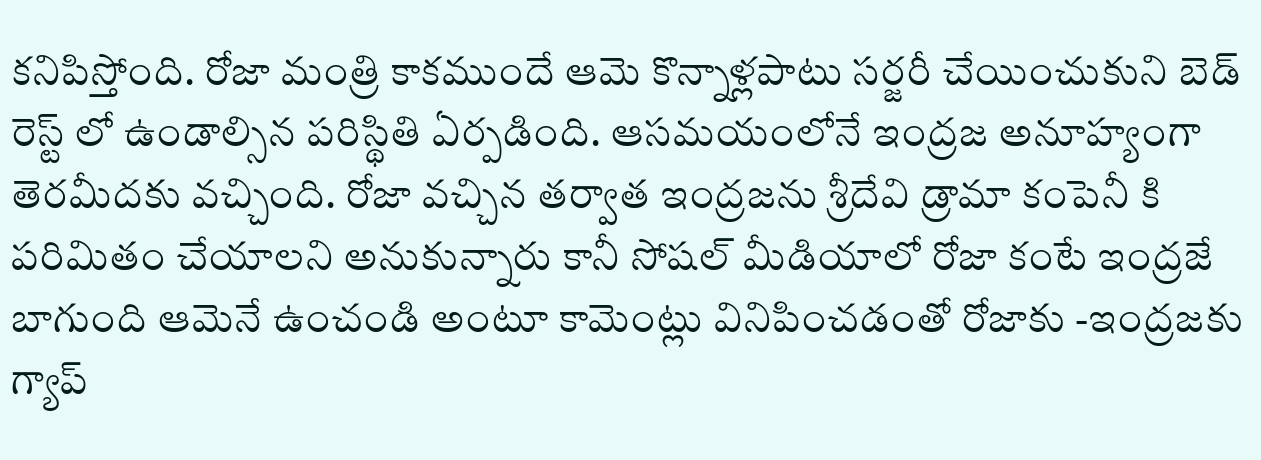కనిపిస్తోంది. రోజా మంత్రి కాకముందే ఆమె కొన్నాళ్లపాటు సర్జరీ చేయించుకుని బెడ్ రెస్ట్ లో ఉండాల్సిన పరిస్థితి ఏర్పడింది. ఆసమయంలోనే ఇంద్రజ అనూహ్యంగా తెరమీదకు వచ్చింది. రోజా వచ్చిన తర్వాత ఇంద్రజను శ్రీదేవి డ్రామా కంపెనీ కి పరిమితం చేయాలని అనుకున్నారు కానీ సోషల్ మీడియాలో రోజా కంటే ఇంద్రజే బాగుంది ఆమెనే ఉంచండి అంటూ కామెంట్లు వినిపించడంతో రోజాకు -ఇంద్రజకు గ్యాప్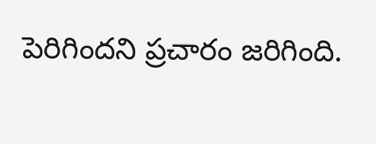పెరిగిందని ప్రచారం జరిగింది.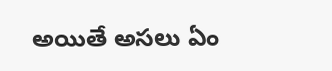అయితే అసలు ఏం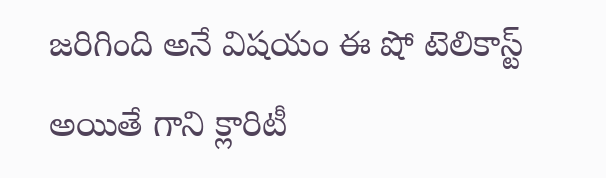జరిగింది అనే విషయం ఈ షో టెలికాస్ట్ అయితే గాని క్లారిటీ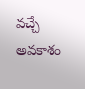వచ్చే అవకాశం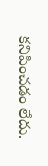కనిపించడం లేదు.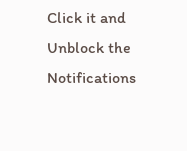Click it and Unblock the Notifications